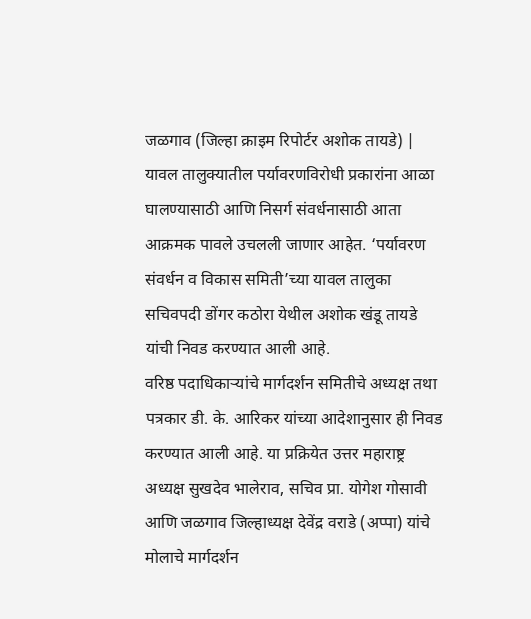जळगाव (जिल्हा क्राइम रिपोर्टर अशोक तायडे) | यावल तालुक्यातील पर्यावरणविरोधी प्रकारांना आळा घालण्यासाठी आणि निसर्ग संवर्धनासाठी आता आक्रमक पावले उचलली जाणार आहेत. ‘पर्यावरण संवर्धन व विकास समिती’च्या यावल तालुका सचिवपदी डोंगर कठोरा येथील अशोक खंडू तायडे यांची निवड करण्यात आली आहे.
वरिष्ठ पदाधिकाऱ्यांचे मार्गदर्शन समितीचे अध्यक्ष तथा पत्रकार डी. के. आरिकर यांच्या आदेशानुसार ही निवड करण्यात आली आहे. या प्रक्रियेत उत्तर महाराष्ट्र अध्यक्ष सुखदेव भालेराव, सचिव प्रा. योगेश गोसावी आणि जळगाव जिल्हाध्यक्ष देवेंद्र वराडे (अप्पा) यांचे मोलाचे मार्गदर्शन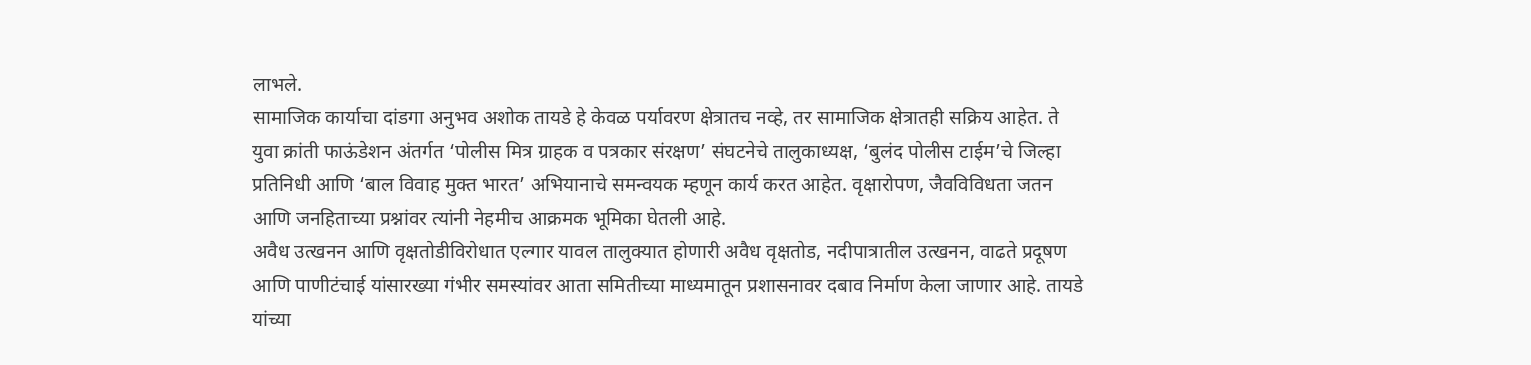लाभले.
सामाजिक कार्याचा दांडगा अनुभव अशोक तायडे हे केवळ पर्यावरण क्षेत्रातच नव्हे, तर सामाजिक क्षेत्रातही सक्रिय आहेत. ते युवा क्रांती फाऊंडेशन अंतर्गत ‘पोलीस मित्र ग्राहक व पत्रकार संरक्षण’ संघटनेचे तालुकाध्यक्ष, ‘बुलंद पोलीस टाईम’चे जिल्हा प्रतिनिधी आणि ‘बाल विवाह मुक्त भारत’ अभियानाचे समन्वयक म्हणून कार्य करत आहेत. वृक्षारोपण, जैवविविधता जतन आणि जनहिताच्या प्रश्नांवर त्यांनी नेहमीच आक्रमक भूमिका घेतली आहे.
अवैध उत्खनन आणि वृक्षतोडीविरोधात एल्गार यावल तालुक्यात होणारी अवैध वृक्षतोड, नदीपात्रातील उत्खनन, वाढते प्रदूषण आणि पाणीटंचाई यांसारख्या गंभीर समस्यांवर आता समितीच्या माध्यमातून प्रशासनावर दबाव निर्माण केला जाणार आहे. तायडे यांच्या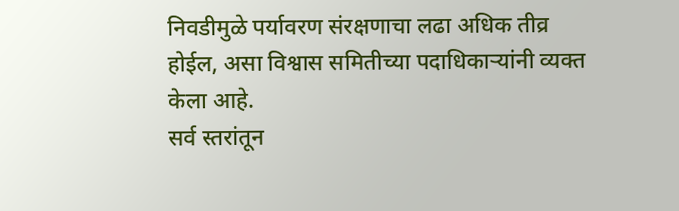निवडीमुळे पर्यावरण संरक्षणाचा लढा अधिक तीव्र होईल, असा विश्वास समितीच्या पदाधिकाऱ्यांनी व्यक्त केला आहे.
सर्व स्तरांतून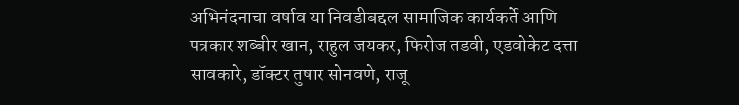अभिनंदनाचा वर्षाव या निवडीबद्दल सामाजिक कार्यकर्ते आणि पत्रकार शब्बीर खान, राहुल जयकर, फिरोज तडवी, एडवोकेट दत्ता सावकारे, डॉक्टर तुषार सोनवणे, राजू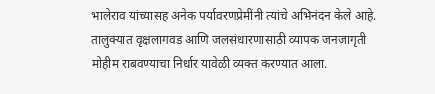भालेराव यांच्यासह अनेक पर्यावरणप्रेमींनी त्यांचे अभिनंदन केले आहे. तालुक्यात वृक्षलागवड आणि जलसंधारणासाठी व्यापक जनजागृती मोहीम राबवण्याचा निर्धार यावेळी व्यक्त करण्यात आला.